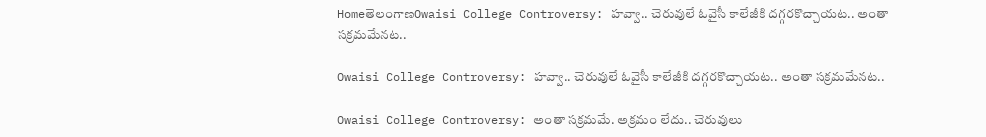HomeతెలంగాణOwaisi College Controversy: హవ్వా.. చెరువులే ఓవైసీ కాలేజీకి దగ్గరకొచ్చాయట.. అంతా సక్రమమేనట..

Owaisi College Controversy: హవ్వా.. చెరువులే ఓవైసీ కాలేజీకి దగ్గరకొచ్చాయట.. అంతా సక్రమమేనట..

Owaisi College Controversy: అంతా సక్రమమే. అక్రమం లేదు.. చెరువులు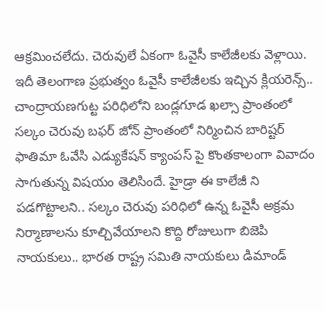ఆక్రమించలేదు. చెరువులే ఏకంగా ఓవైసీ కాలేజీలకు వెళ్లాయి. ఇదీ తెలంగాణ ప్రభుత్వం ఓవైసీ కాలేజీలకు ఇచ్చిన క్లియరెన్స్.. చాంద్రాయణగుట్ట పరిధిలోని బండ్లగూడ ఖల్సా ప్రాంతంలో సల్కం చెరువు బఫర్ జోన్ ప్రాంతంలో నిర్మించిన బారిష్టర్ ఫాతిమా ఓవేసి ఎడ్యుకేషన్ క్యాంపస్ పై కొంతకాలంగా వివాదం సాగుతున్న విషయం తెలిసిందే. హైడ్రా ఈ కాలేజీ ని పడగొట్టాలని.. సల్కం చెరువు పరిధిలో ఉన్న ఓవైసీ అక్రమ నిర్మాణాలను కూల్చివేయాలని కొద్ది రోజులుగా బిజెపి నాయకులు.. భారత రాష్ట్ర సమితి నాయకులు డిమాండ్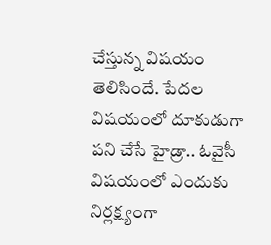చేస్తున్న విషయం తెలిసిందే. పేదల విషయంలో దూకుడుగా పని చేసే హైడ్రా.. ఓవైసీ విషయంలో ఎందుకు నిర్లక్ష్యంగా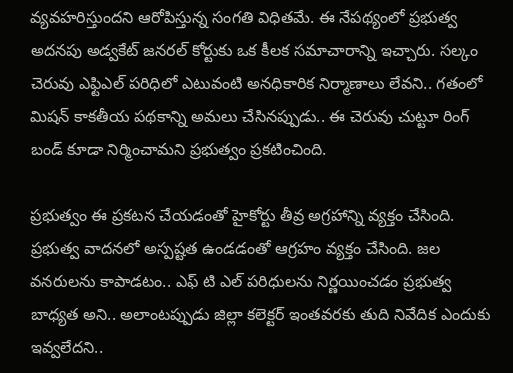వ్యవహరిస్తుందని ఆరోపిస్తున్న సంగతి విధితమే. ఈ నేపథ్యంలో ప్రభుత్వ అదనపు అడ్వకేట్ జనరల్ కోర్టుకు ఒక కీలక సమాచారాన్ని ఇచ్చారు. సల్కం చెరువు ఎఫ్టిఎల్ పరిధిలో ఎటువంటి అనధికారిక నిర్మాణాలు లేవని.. గతంలో మిషన్ కాకతీయ పథకాన్ని అమలు చేసినప్పుడు.. ఈ చెరువు చుట్టూ రింగ్ బండ్ కూడా నిర్మించామని ప్రభుత్వం ప్రకటించింది.

ప్రభుత్వం ఈ ప్రకటన చేయడంతో హైకోర్టు తీవ్ర అగ్రహాన్ని వ్యక్తం చేసింది. ప్రభుత్వ వాదనలో అస్పష్టత ఉండడంతో ఆగ్రహం వ్యక్తం చేసింది. జల వనరులను కాపాడటం.. ఎఫ్ టి ఎల్ పరిధులను నిర్ణయించడం ప్రభుత్వ బాధ్యత అని.. అలాంటప్పుడు జిల్లా కలెక్టర్ ఇంతవరకు తుది నివేదిక ఎందుకు ఇవ్వలేదని..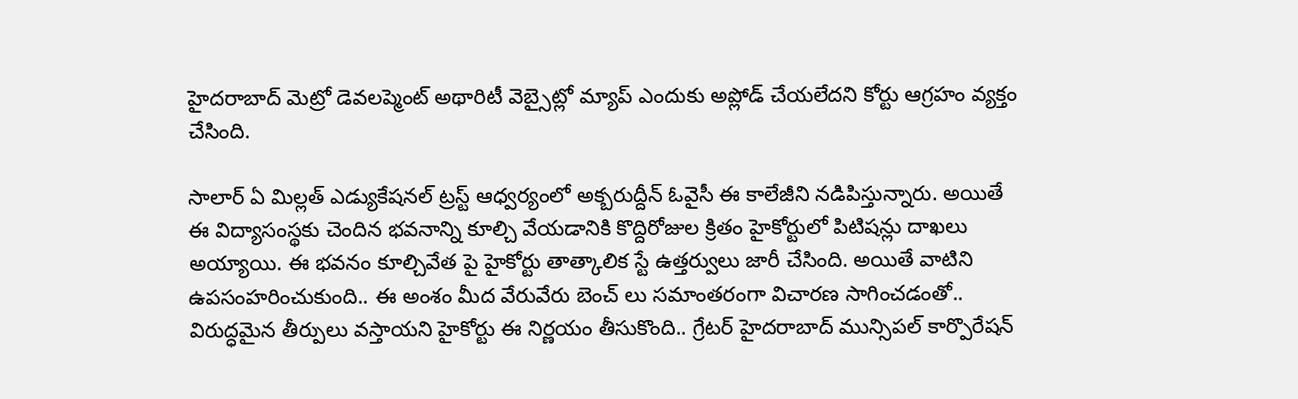హైదరాబాద్ మెట్రో డెవలప్మెంట్ అథారిటీ వెబ్సైట్లో మ్యాప్ ఎందుకు అప్లోడ్ చేయలేదని కోర్టు ఆగ్రహం వ్యక్తం చేసింది.

సాలార్ ఏ మిల్లత్ ఎడ్యుకేషనల్ ట్రస్ట్ ఆధ్వర్యంలో అక్బరుద్దీన్ ఓవైసీ ఈ కాలేజీని నడిపిస్తున్నారు. అయితే ఈ విద్యాసంస్థకు చెందిన భవనాన్ని కూల్చి వేయడానికి కొద్దిరోజుల క్రితం హైకోర్టులో పిటిషన్లు దాఖలు అయ్యాయి. ఈ భవనం కూల్చివేత పై హైకోర్టు తాత్కాలిక స్టే ఉత్తర్వులు జారీ చేసింది. అయితే వాటిని ఉపసంహరించుకుంది.. ఈ అంశం మీద వేరువేరు బెంచ్ లు సమాంతరంగా విచారణ సాగించడంతో.. విరుద్ధమైన తీర్పులు వస్తాయని హైకోర్టు ఈ నిర్ణయం తీసుకొంది.. గ్రేటర్ హైదరాబాద్ మున్సిపల్ కార్పొరేషన్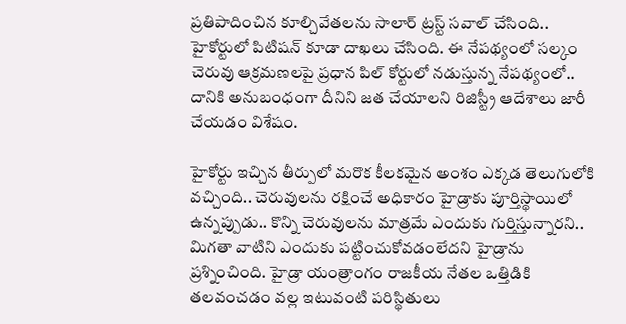ప్రతిపాదించిన కూల్చివేతలను సాలార్ ట్రస్ట్ సవాల్ చేసింది.. హైకోర్టులో పిటిషన్ కూడా దాఖలు చేసింది. ఈ నేపథ్యంలో సల్కం చెరువు ఆక్రమణలపై ప్రధాన పిల్ కోర్టులో నడుస్తున్న నేపథ్యంలో.. దానికి అనుబంధంగా దీనిని జత చేయాలని రిజిస్ట్రీ ఆదేశాలు జారీ చేయడం విశేషం.

హైకోర్టు ఇచ్చిన తీర్పులో మరొక కీలకమైన అంశం ఎక్కడ తెలుగులోకి వచ్చింది.. చెరువులను రక్షించే అధికారం హైడ్రాకు పూర్తిస్థాయిలో ఉన్నప్పుడు.. కొన్ని చెరువులను మాత్రమే ఎందుకు గుర్తిస్తున్నారని.. మిగతా వాటిని ఎందుకు పట్టించుకోవడంలేదని హైడ్రాను ప్రశ్నించింది. హైడ్రా యంత్రాంగం రాజకీయ నేతల ఒత్తిడికి తలవంచడం వల్ల ఇటువంటి పరిస్థితులు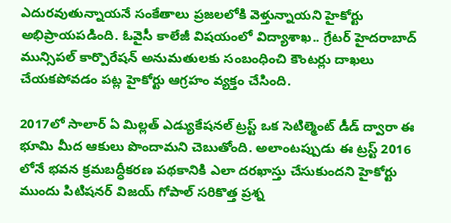ఎదురవుతున్నాయనే సంకేతాలు ప్రజలలోకి వెళ్తున్నాయని హైకోర్టు అభిప్రాయపడింది. ఓవైసీ కాలేజీ విషయంలో విద్యాశాఖ.. గ్రేటర్ హైదరాబాద్ మున్సిపల్ కార్పొరేషన్ అనుమతులకు సంబంధించి కౌంటర్లు దాఖలు చేయకపోవడం పట్ల హైకోర్టు ఆగ్రహం వ్యక్తం చేసింది.

2017లో సాలార్ ఏ మిల్లత్ ఎడ్యుకేషనల్ ట్రస్ట్ ఒక సెటిల్మెంట్ డీడ్ ద్వారా ఈ భూమి మీద ఆకులు పొందామని చెబుతోంది. అలాంటప్పుడు ఈ ట్రస్ట్ 2016 లోనే భవన క్రమబద్ధీకరణ పథకానికి ఎలా దరఖాస్తు చేసుకుందని హైకోర్టు ముందు పిటిషనర్ విజయ్ గోపాల్ సరికొత్త ప్రశ్న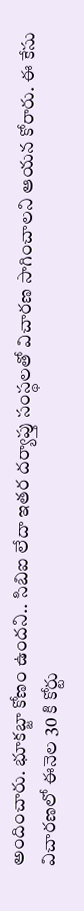అందించారు. భూకబ్జా కోణం ఉందని.. సిబిఐ లేదా ఇతర దర్యాప్తు సంస్థలతో విచారణ సాగించాలని ఆయన కోరారు. ఈ కేసు విచారణలో ఈనెల 30 కి కోర్టు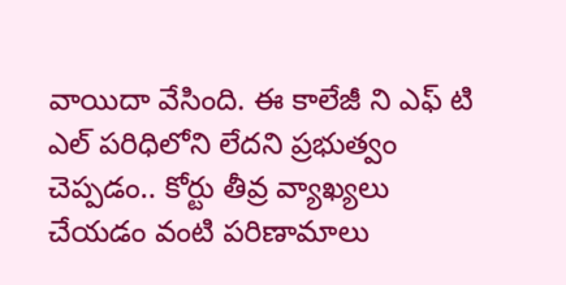వాయిదా వేసింది. ఈ కాలేజీ ని ఎఫ్ టి ఎల్ పరిధిలోని లేదని ప్రభుత్వం చెప్పడం.. కోర్టు తీవ్ర వ్యాఖ్యలు చేయడం వంటి పరిణామాలు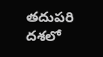తదుపరి దశలో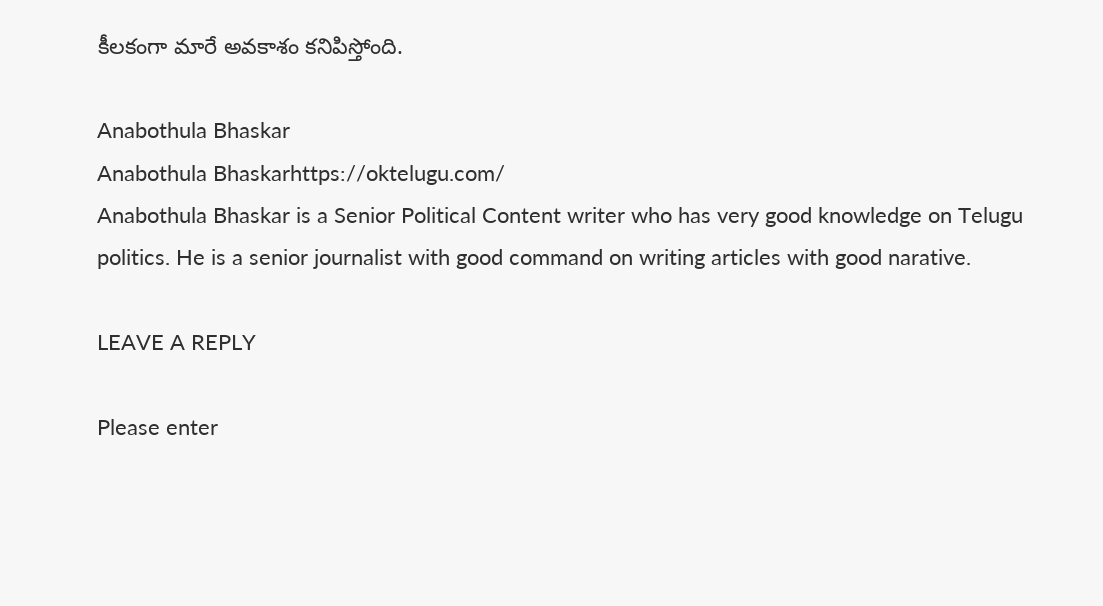కీలకంగా మారే అవకాశం కనిపిస్తోంది.

Anabothula Bhaskar
Anabothula Bhaskarhttps://oktelugu.com/
Anabothula Bhaskar is a Senior Political Content writer who has very good knowledge on Telugu politics. He is a senior journalist with good command on writing articles with good narative.

LEAVE A REPLY

Please enter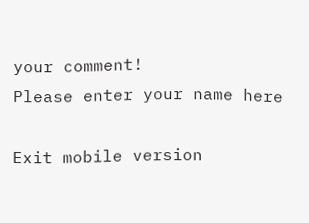your comment!
Please enter your name here

Exit mobile version